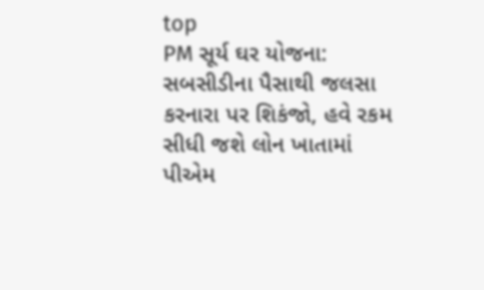top
PM સૂર્ય ઘર યોજના: સબસીડીના પૈસાથી જલસા કરનારા પર શિકંજો, હવે રકમ સીધી જશે લોન ખાતામાં
પીએમ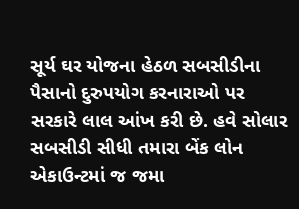સૂર્ય ઘર યોજના હેઠળ સબસીડીના પૈસાનો દુરુપયોગ કરનારાઓ પર સરકારે લાલ આંખ કરી છે. હવે સોલાર સબસીડી સીધી તમારા બેંક લોન એકાઉન્ટમાં જ જમા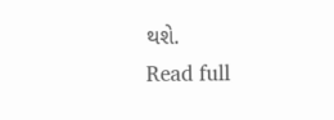થશે.
Read full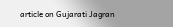article on Gujarati Jagran